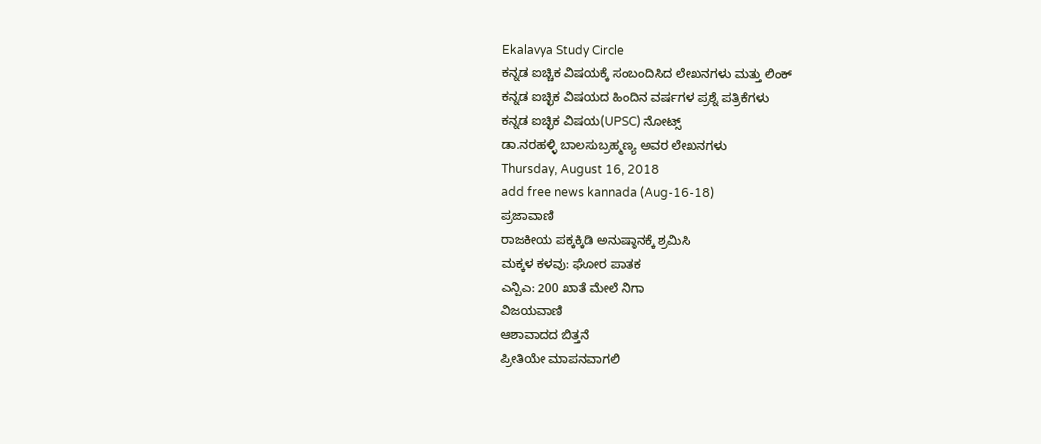Ekalavya Study Circle
ಕನ್ನಡ ಐಚ್ಚಿಕ ವಿಷಯಕ್ಕೆ ಸಂಬಂದಿಸಿದ ಲೇಖನಗಳು ಮತ್ತು ಲಿಂಕ್
ಕನ್ನಡ ಐಚ್ಛಿಕ ವಿಷಯದ ಹಿಂದಿನ ವರ್ಷಗಳ ಪ್ರಶ್ನೆ ಪತ್ರಿಕೆಗಳು
ಕನ್ನಡ ಐಚ್ಛಿಕ ವಿಷಯ(UPSC) ನೋಟ್ಸ್
ಡಾ.ನರಹಳ್ಳಿ ಬಾಲಸುಬ್ರಹ್ಮಣ್ಯ ಅವರ ಲೇಖನಗಳು
Thursday, August 16, 2018
add free news kannada (Aug-16-18)
ಪ್ರಜಾವಾಣಿ
ರಾಜಕೀಯ ಪಕ್ಕಕ್ಕಿಡಿ ಅನುಷ್ಠಾನಕ್ಕೆ ಶ್ರಮಿಸಿ
ಮಕ್ಕಳ ಕಳವು: ಘೋರ ಪಾತಕ
ಎನ್ಪಿಎ: 200 ಖಾತೆ ಮೇಲೆ ನಿಗಾ
ವಿಜಯವಾಣಿ
ಆಶಾವಾದದ ಬಿತ್ತನೆ
ಪ್ರೀತಿಯೇ ಮಾಪನವಾಗಲಿ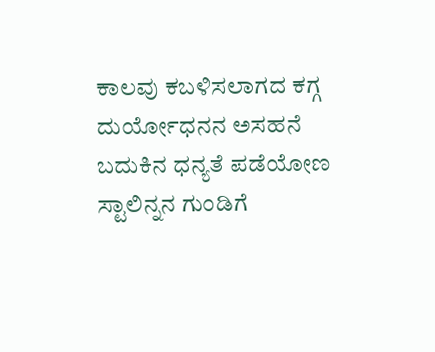ಕಾಲವು ಕಬಳಿಸಲಾಗದ ಕಗ್ಗ
ದುರ್ಯೋಧನನ ಅಸಹನೆ
ಬದುಕಿನ ಧನ್ಯತೆ ಪಡೆಯೋಣ
ಸ್ಟಾಲಿನ್ನನ ಗುಂಡಿಗೆ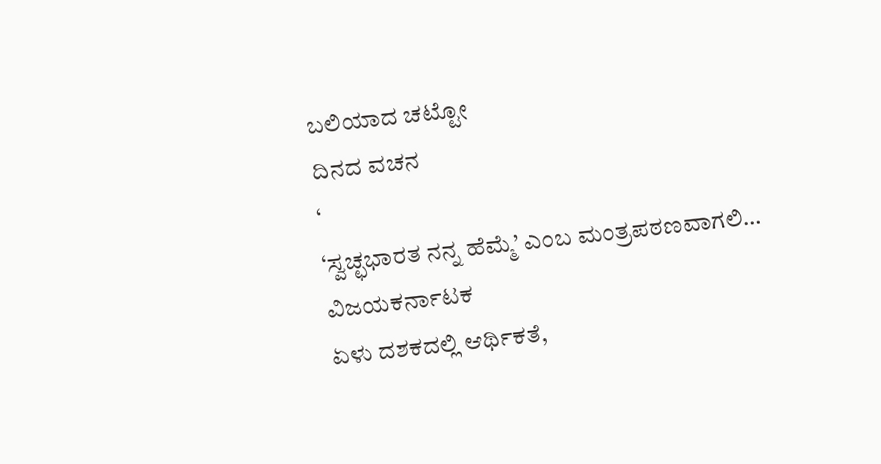ಬಲಿಯಾದ ಚಟ್ಟೋ
ದಿನದ ವಚನ
‘
‘ಸ್ವಚ್ಛಭಾರತ ನನ್ನ ಹೆಮ್ಮೆ’ ಎಂಬ ಮಂತ್ರಪಠಣವಾಗಲಿ…
ವಿಜಯಕರ್ನಾಟಕ
ಏಳು ದಶಕದಲ್ಲಿ ಆರ್ಥಿಕತೆ,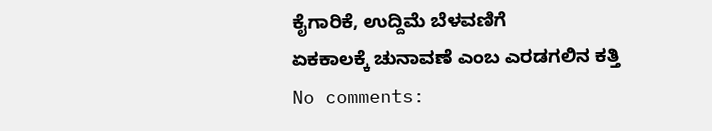ಕೈಗಾರಿಕೆ, ಉದ್ದಿಮೆ ಬೆಳವಣಿಗೆ
ಏಕಕಾಲಕ್ಕೆ ಚುನಾವಣೆ ಎಂಬ ಎರಡಗಲಿನ ಕತ್ತಿ
No comments: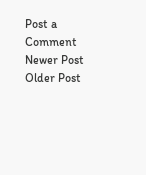Post a Comment
Newer Post
Older Post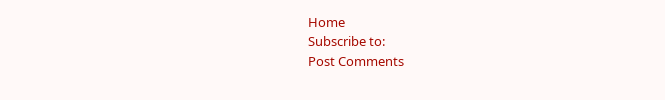Home
Subscribe to:
Post Comments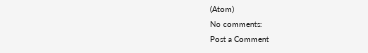(Atom)
No comments:
Post a Comment